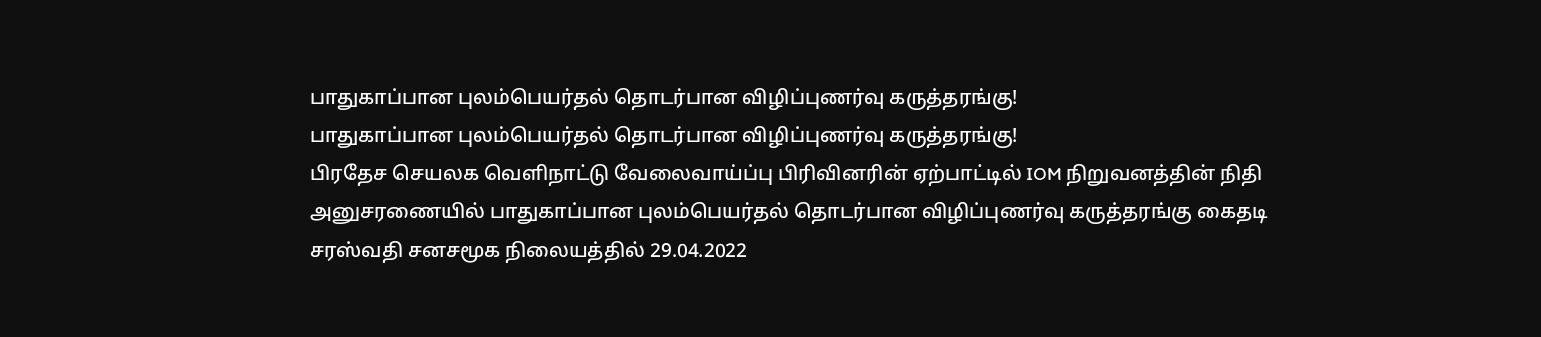பாதுகாப்பான புலம்பெயர்தல் தொடர்பான விழிப்புணர்வு கருத்தரங்கு!
பாதுகாப்பான புலம்பெயர்தல் தொடர்பான விழிப்புணர்வு கருத்தரங்கு!
பிரதேச செயலக வெளிநாட்டு வேலைவாய்ப்பு பிரிவினரின் ஏற்பாட்டில் IOM நிறுவனத்தின் நிதி அனுசரணையில் பாதுகாப்பான புலம்பெயர்தல் தொடர்பான விழிப்புணர்வு கருத்தரங்கு கைதடி சரஸ்வதி சனசமூக நிலையத்தில் 29.04.2022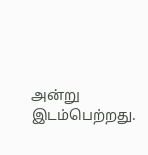அன்று இடம்பெற்றது.